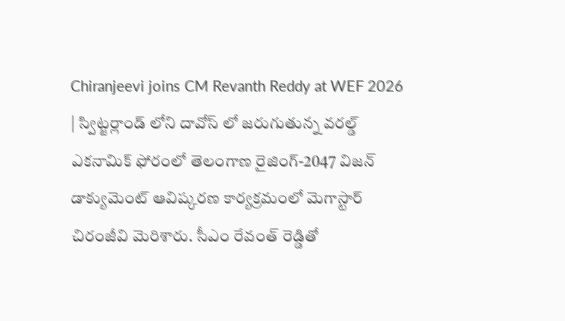Chiranjeevi joins CM Revanth Reddy at WEF 2026 | స్విట్జర్లాండ్ లోని దావోస్ లో జరుగుతున్న వరల్డ్ ఎకనామిక్ ఫోరంలో తెలంగాణ రైజింగ్-2047 విజన్ డాక్యుమెంట్ ఆవిష్కరణ కార్యక్రమంలో మెగాస్టార్ చిరంజీవి మెరిశారు. సీఎం రేవంత్ రెడ్డితో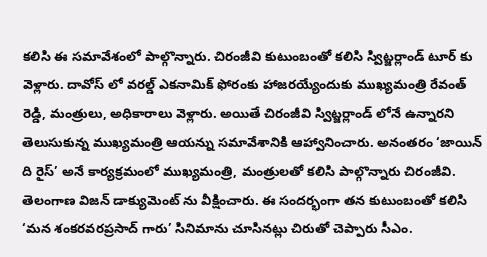కలిసి ఈ సమావేశంలో పాల్గొన్నారు. చిరంజీవి కుటుంబంతో కలిసి స్విట్జర్లాండ్ టూర్ కు వెళ్లారు. దావోస్ లో వరల్డ్ ఎకనామిక్ ఫోరంకు హాజరయ్యేందుకు ముఖ్యమంత్రి రేవంత్ రెడ్డి, మంత్రులు, అధికారాలు వెళ్లారు. అయితే చిరంజీవి స్విట్జర్లాండ్ లోనే ఉన్నారని తెలుసుకున్న ముఖ్యమంత్రి ఆయన్ను సమావేశానికి ఆహ్వానించారు. అనంతరం ‘జాయిన్ ది రైస్’ అనే కార్యక్రమంలో ముఖ్యమంత్రి, మంత్రులతో కలిసి పాల్గొన్నారు చిరంజీవి. తెలంగాణ విజన్ డాక్యుమెంట్ ను వీక్షించారు. ఈ సందర్భంగా తన కుటుంబంతో కలిసి ‘మన శంకరవరప్రసాద్ గారు’ సినిమాను చూసినట్లు చిరుతో చెప్పారు సీఎం.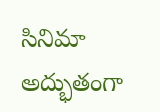సినిమా అద్భుతంగా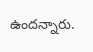ఉందన్నారు.